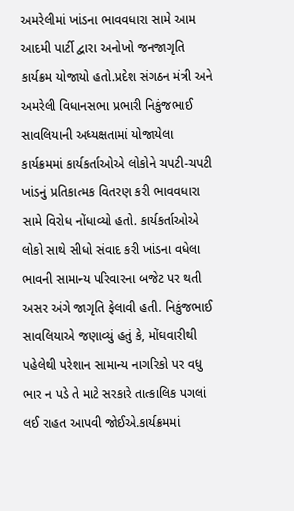અમરેલીમાં ખાંડના ભાવવધારા સામે આમ આદમી પાર્ટી દ્વારા અનોખો જનજાગૃતિ કાર્યક્રમ યોજાયો હતો.પ્રદેશ સંગઠન મંત્રી અને અમરેલી વિધાનસભા પ્રભારી નિકુંજભાઈ સાવલિયાની અધ્યક્ષતામાં યોજાયેલા કાર્યક્રમમાં કાર્યકર્તાઓએ લોકોને ચપટી-ચપટી ખાંડનું પ્રતિકાત્મક વિતરણ કરી ભાવવધારા સામે વિરોધ નોંધાવ્યો હતો. કાર્યકર્તાઓએ લોકો સાથે સીધો સંવાદ કરી ખાંડના વધેલા ભાવની સામાન્ય પરિવારના બજેટ પર થતી અસર અંગે જાગૃતિ ફેલાવી હતી. નિકુંજભાઈ સાવલિયાએ જણાવ્યું હતું કે, મોંઘવારીથી પહેલેથી પરેશાન સામાન્ય નાગરિકો પર વધુ ભાર ન પડે તે માટે સરકારે તાત્કાલિક પગલાં લઈ રાહત આપવી જોઈએ.કાર્યક્રમમાં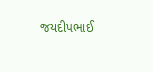જયદીપભાઈ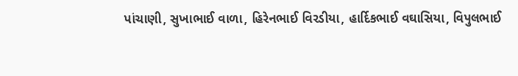પાંચાણી, સુખાભાઈ વાળા, હિરેનભાઈ વિરડીયા, હાર્દિકભાઈ વઘાસિયા, વિપુલભાઈ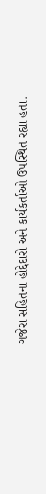ગજેરા સહિતના હોદ્દેદારો અને કાર્યકર્તાઓ ઉપસ્થિત રહ્યા હતા.